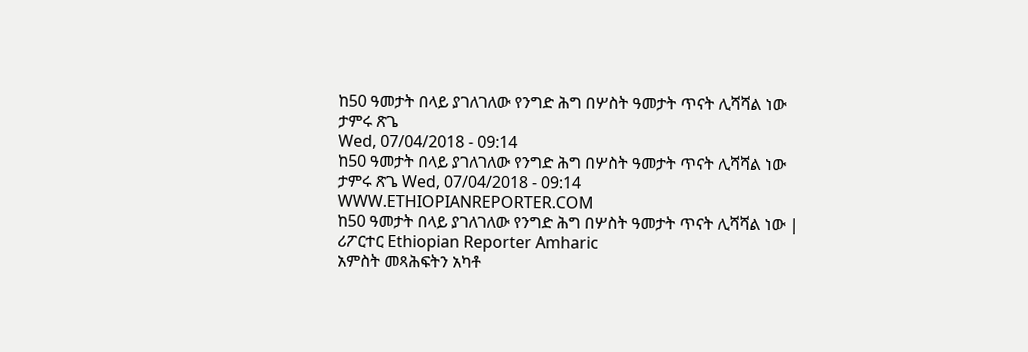ከ50 ዓመታት በላይ ያገለገለው የንግድ ሕግ በሦስት ዓመታት ጥናት ሊሻሻል ነው
ታምሩ ጽጌ
Wed, 07/04/2018 - 09:14
ከ50 ዓመታት በላይ ያገለገለው የንግድ ሕግ በሦስት ዓመታት ጥናት ሊሻሻል ነው ታምሩ ጽጌ Wed, 07/04/2018 - 09:14
WWW.ETHIOPIANREPORTER.COM
ከ50 ዓመታት በላይ ያገለገለው የንግድ ሕግ በሦስት ዓመታት ጥናት ሊሻሻል ነው | ሪፖርተር Ethiopian Reporter Amharic
አምስት መጻሕፍትን አካቶ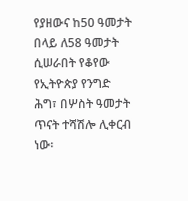የያዘውና ከ50 ዓመታት በላይ ለ58 ዓመታት ሲሠራበት የቆየው የኢትዮጵያ የንግድ ሕግ፣ በሦስት ዓመታት ጥናት ተሻሽሎ ሊቀርብ ነው፡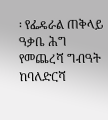፡ የፌዴራል ጠቅላይ ዓቃቤ ሕግ የመጨረሻ ግብዓት ከባለድርሻ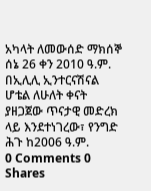አካላት ለመውሰድ ማክሰኞ ሰኔ 26 ቀን 2010 ዓ.ም. በኢሊሊ ኢንተርናሽናል ሆቴል ለሁለት ቀናት ያዘጋጀው ጥናታዊ መድረክ ላይ እንደተነገረው፣ የንግድ ሕጉ ከ2006 ዓ.ም.
0 Comments 0 Shares